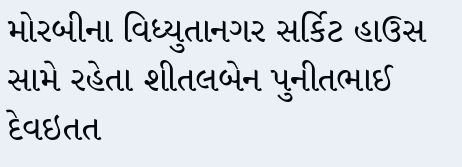મોરબીના વિધ્યુતાનગર સર્કિટ હાઉસ સામે રહેતા શીતલબેન પુનીતભાઈ દેવઇતત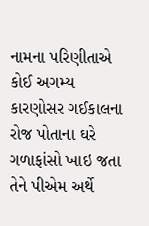નામના પરિણીતાએ કોઈ અગમ્ય કારણોસર ગઈકાલના રોજ પોતાના ઘરે ગળાફાંસો ખાઇ જતા તેને પીએમ અર્થે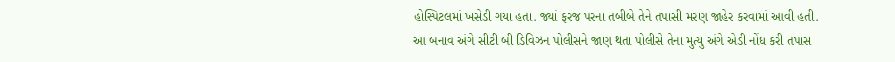હોસ્પિટલમાં ખસેડી ગયા હતા. જ્યાં ફરજ પરના તબીબે તેને તપાસી મરણ જાહેર કરવામાં આવી હતી. આ બનાવ અંગે સીટી બી ડિવિઝન પોલીસને જાણ થતા પોલીસે તેના મુત્યુ અંગે એડી નોંધ કરી તપાસ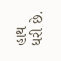હાથ ધરી છે.